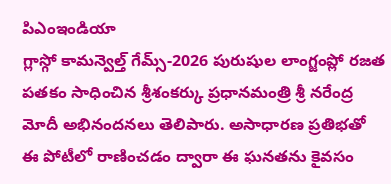పిఎంఇండియా
గ్లాస్గో కామన్వెల్త్ గేమ్స్-2026 పురుషుల లాంగ్జంప్లో రజత పతకం సాధించిన శ్రీశంకర్కు ప్రధానమంత్రి శ్రీ నరేంద్ర మోదీ అభినందనలు తెలిపారు. అసాధారణ ప్రతిభతో ఈ పోటీలో రాణించడం ద్వారా ఈ ఘనతను కైవసం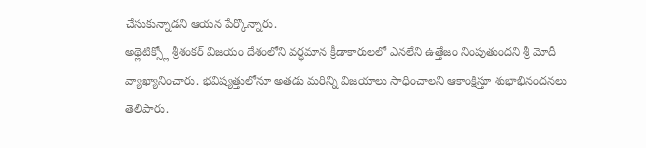చేసుకున్నాడని ఆయన పేర్కొన్నారు.
అథ్లెటిక్స్లో శ్రీశంకర్ విజయం దేశంలోని వర్ధమాన క్రీడాకారులలో ఎనలేని ఉత్తేజం నింపుతుందని శ్రీ మోదీ వ్యాఖ్యానించారు. భవిష్యత్తులోనూ అతడు మరిన్ని విజయాలు సాధించాలని ఆకాంక్షిస్తూ శుభాభినందనలు తెలిపారు.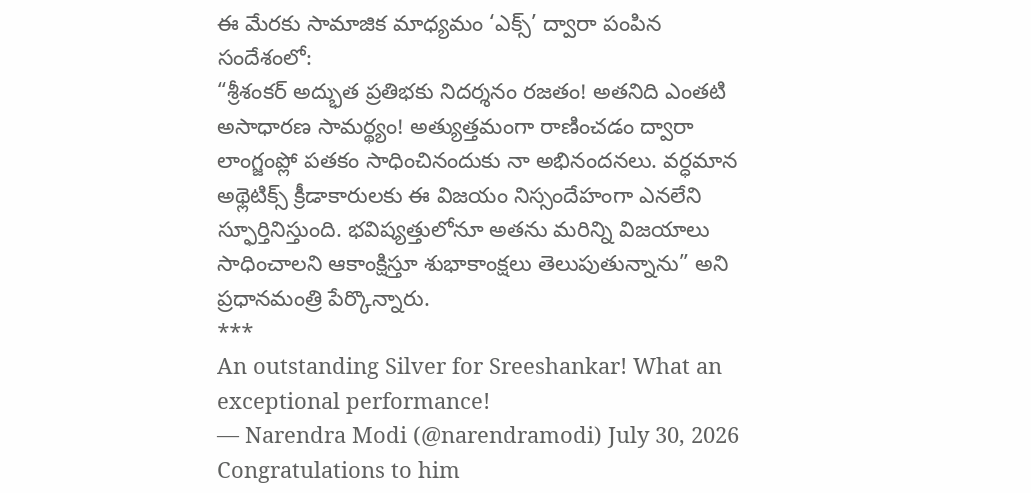ఈ మేరకు సామాజిక మాధ్యమం ‘ఎక్స్’ ద్వారా పంపిన సందేశంలో:
“శ్రీశంకర్ అద్భుత ప్రతిభకు నిదర్శనం రజతం! అతనిది ఎంతటి అసాధారణ సామర్థ్యం! అత్యుత్తమంగా రాణించడం ద్వారా లాంగ్జంప్లో పతకం సాధించినందుకు నా అభినందనలు. వర్ధమాన అథ్లెటిక్స్ క్రీడాకారులకు ఈ విజయం నిస్సందేహంగా ఎనలేని స్ఫూర్తినిస్తుంది. భవిష్యత్తులోనూ అతను మరిన్ని విజయాలు సాధించాలని ఆకాంక్షిస్తూ శుభాకాంక్షలు తెలుపుతున్నాను” అని ప్రధానమంత్రి పేర్కొన్నారు.
***
An outstanding Silver for Sreeshankar! What an exceptional performance!
— Narendra Modi (@narendramodi) July 30, 2026
Congratulations to him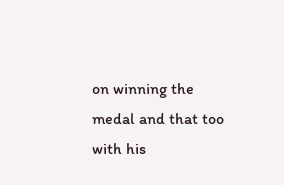on winning the medal and that too with his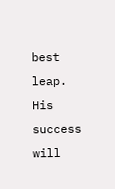best leap. His success will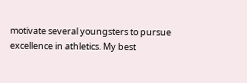motivate several youngsters to pursue excellence in athletics. My best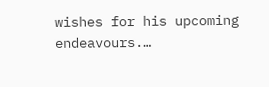wishes for his upcoming endeavours.…